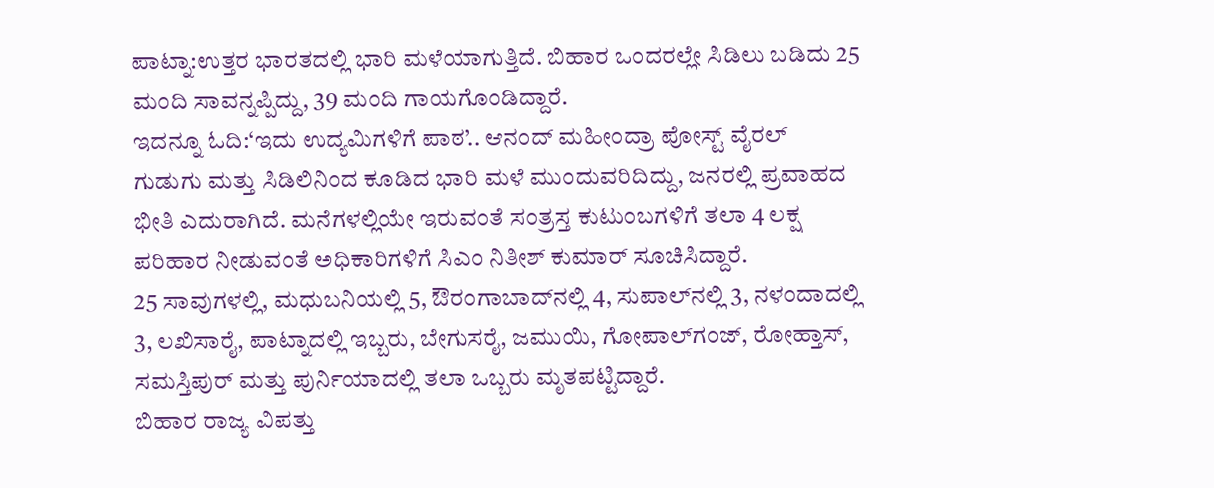ಪಾಟ್ನಾ:ಉತ್ತರ ಭಾರತದಲ್ಲಿ ಭಾರಿ ಮಳೆಯಾಗುತ್ತಿದೆ. ಬಿಹಾರ ಒಂದರಲ್ಲೇ ಸಿಡಿಲು ಬಡಿದು 25 ಮಂದಿ ಸಾವನ್ನಪ್ಪಿದ್ದು, 39 ಮಂದಿ ಗಾಯಗೊಂಡಿದ್ದಾರೆ.
ಇದನ್ನೂ ಓದಿ:‘ಇದು ಉದ್ಯಮಿಗಳಿಗೆ ಪಾಠ’.. ಆನಂದ್ ಮಹೀಂದ್ರಾ ಪೋಸ್ಟ್ ವೈರಲ್
ಗುಡುಗು ಮತ್ತು ಸಿಡಿಲಿನಿಂದ ಕೂಡಿದ ಭಾರಿ ಮಳೆ ಮುಂದುವರಿದಿದ್ದು, ಜನರಲ್ಲಿ ಪ್ರವಾಹದ ಭೀತಿ ಎದುರಾಗಿದೆ. ಮನೆಗಳಲ್ಲಿಯೇ ಇರುವಂತೆ ಸಂತ್ರಸ್ತ ಕುಟುಂಬಗಳಿಗೆ ತಲಾ 4 ಲಕ್ಷ ಪರಿಹಾರ ನೀಡುವಂತೆ ಅಧಿಕಾರಿಗಳಿಗೆ ಸಿಎಂ ನಿತೀಶ್ ಕುಮಾರ್ ಸೂಚಿಸಿದ್ದಾರೆ.
25 ಸಾವುಗಳಲ್ಲಿ, ಮಧುಬನಿಯಲ್ಲಿ 5, ಔರಂಗಾಬಾದ್‌ನಲ್ಲಿ 4, ಸುಪಾಲ್‌ನಲ್ಲಿ 3, ನಳಂದಾದಲ್ಲಿ 3, ಲಖಿಸಾರೈ, ಪಾಟ್ನಾದಲ್ಲಿ ಇಬ್ಬರು, ಬೇಗುಸರೈ, ಜಮುಯಿ, ಗೋಪಾಲ್‌ಗಂಜ್, ರೋಹ್ತಾಸ್, ಸಮಸ್ತಿಪುರ್ ಮತ್ತು ಪುರ್ನಿಯಾದಲ್ಲಿ ತಲಾ ಒಬ್ಬರು ಮೃತಪಟ್ಟಿದ್ದಾರೆ.
ಬಿಹಾರ ರಾಜ್ಯ ವಿಪತ್ತು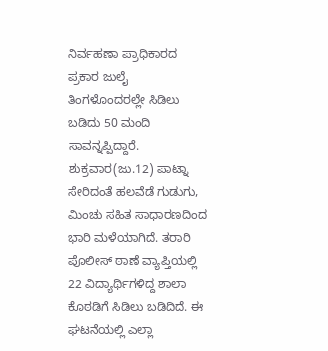ನಿರ್ವಹಣಾ ಪ್ರಾಧಿಕಾರದ ಪ್ರಕಾರ ಜುಲೈ ತಿಂಗಳೊಂದರಲ್ಲೇ ಸಿಡಿಲು ಬಡಿದು 50 ಮಂದಿ ಸಾವನ್ನಪ್ಪಿದ್ದಾರೆ.
ಶುಕ್ರವಾರ(ಜು.12) ಪಾಟ್ನಾ ಸೇರಿದಂತೆ ಹಲವೆಡೆ ಗುಡುಗು, ಮಿಂಚು ಸಹಿತ ಸಾಧಾರಣದಿಂದ ಭಾರಿ ಮಳೆಯಾಗಿದೆ. ತರಾರಿ ಪೊಲೀಸ್ ಠಾಣೆ ವ್ಯಾಪ್ತಿಯಲ್ಲಿ 22 ವಿದ್ಯಾರ್ಥಿಗಳಿದ್ದ ಶಾಲಾ ಕೊಠಡಿಗೆ ಸಿಡಿಲು ಬಡಿದಿದೆ. ಈ ಘಟನೆಯಲ್ಲಿ ಎಲ್ಲಾ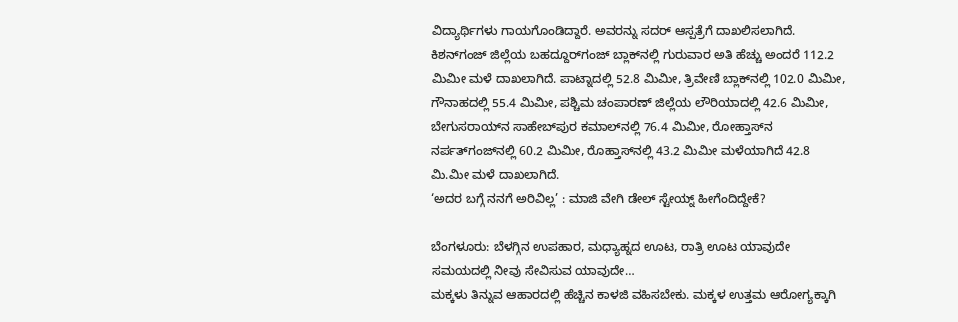ವಿದ್ಯಾರ್ಥಿಗಳು ಗಾಯಗೊಂಡಿದ್ದಾರೆ. ಅವರನ್ನು ಸದರ್ ಆಸ್ಪತ್ರೆಗೆ ದಾಖಲಿಸಲಾಗಿದೆ.
ಕಿಶನ್‌ಗಂಜ್ ಜಿಲ್ಲೆಯ ಬಹದ್ದೂರ್‌ಗಂಜ್ ಬ್ಲಾಕ್‌ನಲ್ಲಿ ಗುರುವಾರ ಅತಿ ಹೆಚ್ಚು ಅಂದರೆ 112.2 ಮಿಮೀ ಮಳೆ ದಾಖಲಾಗಿದೆ. ಪಾಟ್ನಾದಲ್ಲಿ 52.8 ಮಿಮೀ, ತ್ರಿವೇಣಿ ಬ್ಲಾಕ್‌ನಲ್ಲಿ 102.0 ಮಿಮೀ, ಗೌನಾಹದಲ್ಲಿ 55.4 ಮಿಮೀ, ಪಶ್ಚಿಮ ಚಂಪಾರಣ್ ಜಿಲ್ಲೆಯ ಲೌರಿಯಾದಲ್ಲಿ 42.6 ಮಿಮೀ, ಬೇಗುಸರಾಯ್‌ನ ಸಾಹೇಬ್‌ಪುರ ಕಮಾಲ್‌ನಲ್ಲಿ 76.4 ಮಿಮೀ, ರೋಹ್ತಾಸ್‌ನ ನರ್ಪತ್‌ಗಂಜ್‌ನಲ್ಲಿ 60.2 ಮಿಮೀ, ರೊಹ್ತಾಸ್‌ನಲ್ಲಿ 43.2 ಮಿಮೀ ಮಳೆಯಾಗಿದೆ 42.8 ಮಿ.ಮೀ ಮಳೆ ದಾಖಲಾಗಿದೆ.
‘ಅದರ ಬಗ್ಗೆ ನನಗೆ ಅರಿವಿಲ್ಲ’ : ಮಾಜಿ ವೇಗಿ ಡೇಲ್ ಸ್ಟೇಯ್ನ್ ಹೀಗೆಂದಿದ್ದೇಕೆ?

ಬೆಂಗಳೂರು: ಬೆಳಗ್ಗಿನ ಉಪಹಾರ, ಮಧ್ಯಾಹ್ನದ ಊಟ, ರಾತ್ರಿ ಊಟ ಯಾವುದೇ ಸಮಯದಲ್ಲಿ ನೀವು ಸೇವಿಸುವ ಯಾವುದೇ…
ಮಕ್ಕಳು ತಿನ್ನುವ ಆಹಾರದಲ್ಲಿ ಹೆಚ್ಚಿನ ಕಾಳಜಿ ವಹಿಸಬೇಕು. ಮಕ್ಕಳ ಉತ್ತಮ ಆರೋಗ್ಯಕ್ಕಾಗಿ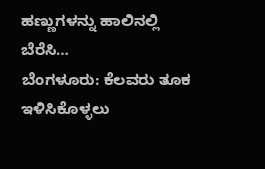ಹಣ್ಣುಗಳನ್ನು ಹಾಲಿನಲ್ಲಿ ಬೆರೆಸಿ…
ಬೆಂಗಳೂರು: ಕೆಲವರು ತೂಕ ಇಳಿಸಿಕೊಳ್ಳಲು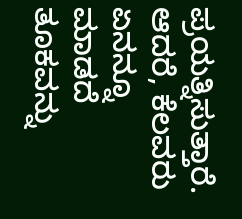ಪ್ರಯತ್ನಿಸುತ್ತಾರೆ. ಆದರೆ, ಕೆಲವರು ಏನನ್ನೂ ಮಾಡದೆ ತೂಕವನ್ನು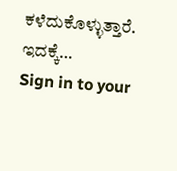ಕಳೆದುಕೊಳ್ಳುತ್ತಾರೆ. ಇದಕ್ಕೆ…
Sign in to your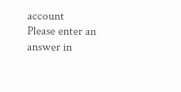account
Please enter an answer in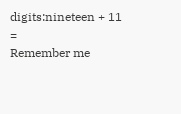digits:nineteen + 11 =
Remember me